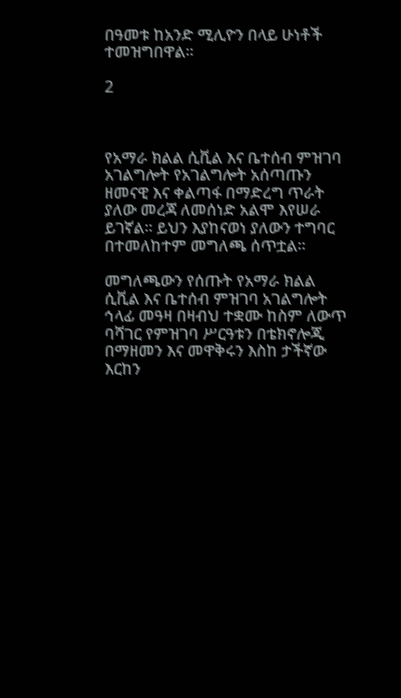በዓመቱ ከአንድ ሚሊዮን በላይ ሁነቶች ተመዝግበዋል።

2



የአማራ ክልል ሲቪል እና ቤተሰብ ምዝገባ አገልግሎት የአገልግሎት አሰጣጡን ዘመናዊ እና ቀልጣፋ በማድረግ ጥራት ያለው መረጃ ለመሰነድ አልሞ እየሠራ ይገኛል። ይህን እያከናወነ ያለውን ተግባር በተመለከተም መግለጫ ሰጥቷል።

መግለጫውን የሰጡት የአማራ ክልል ሲቪል እና ቤተሰብ ምዝገባ አገልግሎት ኅላፊ መዓዛ በዛብህ ተቋሙ ከስም ለውጥ ባሻገር የምዝገባ ሥርዓቱን በቴክኖሎጂ በማዘመን እና መዋቅሩን እስከ ታችኛው እርከን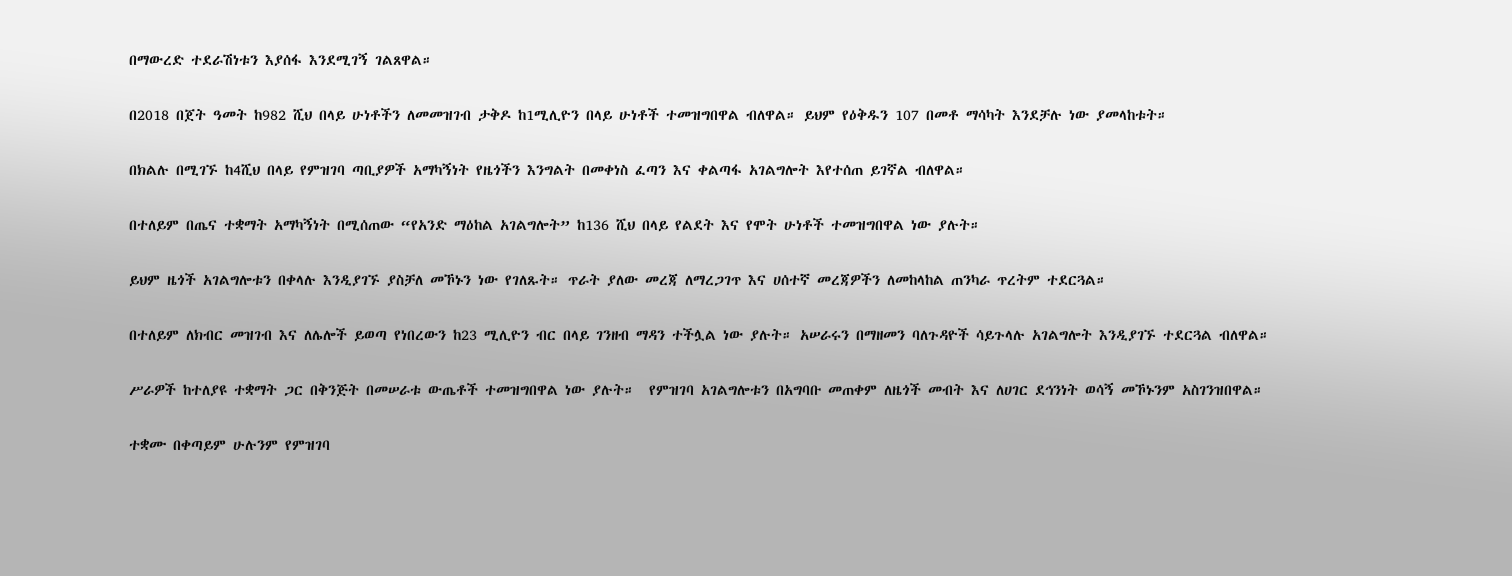በማውረድ ተደራሽነቱን እያሰፋ እንደሚገኝ ገልጸዋል።

በ2018 በጀት ዓመት ከ982 ሺህ በላይ ሁነቶችን ለመመዝገብ ታቅዶ ከ1ሚሊዮን በላይ ሁነቶች ተመዝግበዋል ብለዋል። ይህም የዕቅዱን 107 በመቶ ማሳካት እንደቻሉ ነው ያመላከቱት።

በክልሉ በሚገኙ ከ4ሺህ በላይ የምዝገባ ጣቢያዎች አማካኝነት የዜጎችን እንግልት በመቀነስ ፈጣን እና ቀልጣፋ አገልግሎት እየተሰጠ ይገኛል ብለዋል።

በተለይም በጤና ተቋማት አማካኝነት በሚሰጠው “የአንድ ማዕከል አገልግሎት” ከ136 ሺህ በላይ የልደት እና የሞት ሁነቶች ተመዝግበዋል ነው ያሉት።

ይህም ዜጎች አገልግሎቱን በቀላሉ እንዲያገኙ ያስቻለ መኾኑን ነው የገለጹት። ጥራት ያለው መረጃ ለማረጋገጥ እና ሀሰተኛ መረጃዎችን ለመከላከል ጠንካራ ጥረትም ተደርጓል።

በተለይም ለክብር መዝገብ እና ለሌሎች ይወጣ የነበረውን ከ23 ሚሊዮን ብር በላይ ገንዘብ ማዳን ተችሏል ነው ያሉት። አሠራሩን በማዘመን ባለጉዳዮች ሳይጉላሉ አገልግሎት እንዲያገኙ ተደርጓል ብለዋል።

ሥራዎች ከተለያዩ ተቋማት ጋር በቅንጅት በመሠራቱ ውጤቶች ተመዝግበዋል ነው ያሉት።  የምዝገባ አገልግሎቱን በአግባቡ መጠቀም ለዜጎች መብት እና ለሀገር ደኅንነት ወሳኝ መኾኑንም አስገንዝበዋል።

ተቋሙ በቀጣይም ሁሉንም የምዝገባ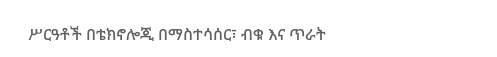ሥርዓቶች በቴክኖሎጂ በማስተሳሰር፣ ብቁ እና ጥራት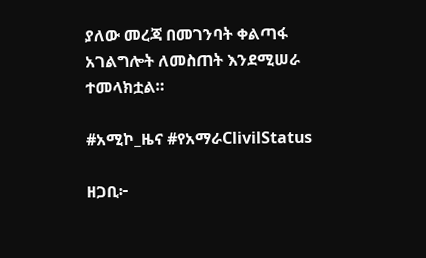ያለው መረጃ በመገንባት ቀልጣፋ አገልግሎት ለመስጠት እንደሚሠራ ተመላክቷል።

#አሚኮ_ዜና #የአማራClivilStatus

ዘጋቢ፦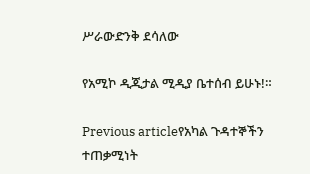ሥራውድንቅ ደሳለው

የአሚኮ ዲጂታል ሚዲያ ቤተሰብ ይሁኑ!።

Previous articleየአካል ጉዳተኞችን ተጠቃሚነት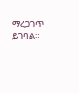ማረጋገጥ ይገባል።